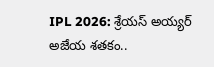IPL 2026: శ్రేయస్ అయ్యర్ అజేయ శతకం..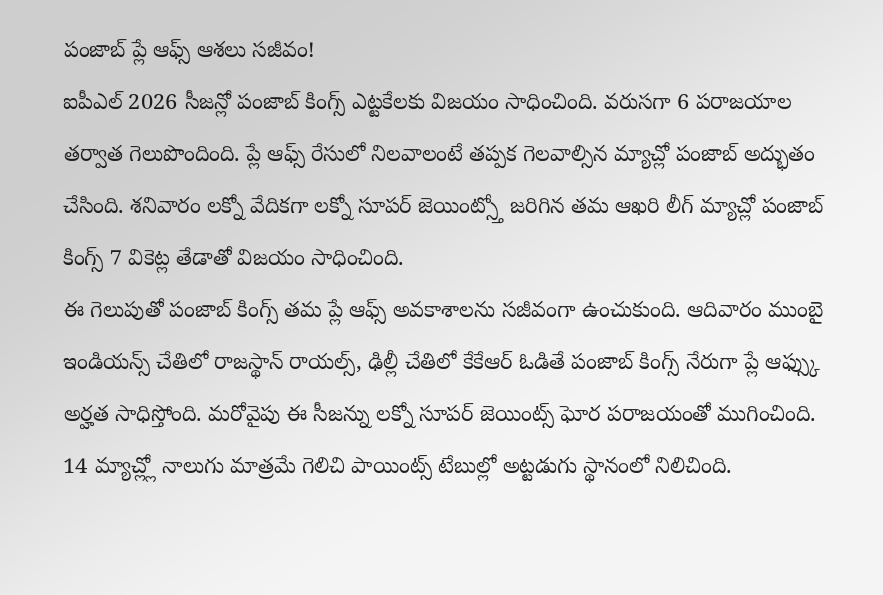పంజాబ్ ప్లే ఆఫ్స్ ఆశలు సజీవం!
ఐపీఎల్ 2026 సీజన్లో పంజాబ్ కింగ్స్ ఎట్టకేలకు విజయం సాధించింది. వరుసగా 6 పరాజయాల తర్వాత గెలుపొందింది. ప్లే ఆఫ్స్ రేసులో నిలవాలంటే తప్పక గెలవాల్సిన మ్యాచ్లో పంజాబ్ అద్భుతం చేసింది. శనివారం లక్నో వేదికగా లక్నో సూపర్ జెయింట్స్తో జరిగిన తమ ఆఖరి లీగ్ మ్యాచ్లో పంజాబ్ కింగ్స్ 7 వికెట్ల తేడాతో విజయం సాధించింది.
ఈ గెలుపుతో పంజాబ్ కింగ్స్ తమ ప్లే ఆఫ్స్ అవకాశాలను సజీవంగా ఉంచుకుంది. ఆదివారం ముంబై ఇండియన్స్ చేతిలో రాజస్థాన్ రాయల్స్, ఢిల్లీ చేతిలో కేకేఆర్ ఓడితే పంజాబ్ కింగ్స్ నేరుగా ప్లే ఆఫ్స్కు అర్హత సాధిస్తోంది. మరోవైపు ఈ సీజన్ను లక్నో సూపర్ జెయింట్స్ ఘోర పరాజయంతో ముగించింది. 14 మ్యాచ్ల్లో నాలుగు మాత్రమే గెలిచి పాయింట్స్ టేబుల్లో అట్టడుగు స్థానంలో నిలిచింది.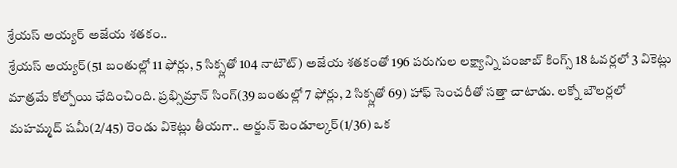శ్రేయస్ అయ్యర్ అజేయ శతకం..
శ్రేయస్ అయ్యర్(51 బంతుల్లో 11 ఫోర్లు, 5 సిక్స్లతో 104 నాటౌట్) అజేయ శతకంతో 196 పరుగుల లక్ష్యాన్ని పంజాబ్ కింగ్స్ 18 ఓవర్లలో 3 వికెట్లు మాత్రమే కోల్పోయి ఛేదించింది. ప్రభ్సిమ్రాన్ సింగ్(39 బంతుల్లో 7 ఫోర్లు, 2 సిక్స్లతో 69) హాఫ్ సెంచరీతో సత్తా చాటాడు. లక్నో బౌలర్లలో మహమ్మద్ షమీ(2/45) రెండు వికెట్లు తీయగా.. అర్జున్ టెండూల్కర్(1/36) ఒక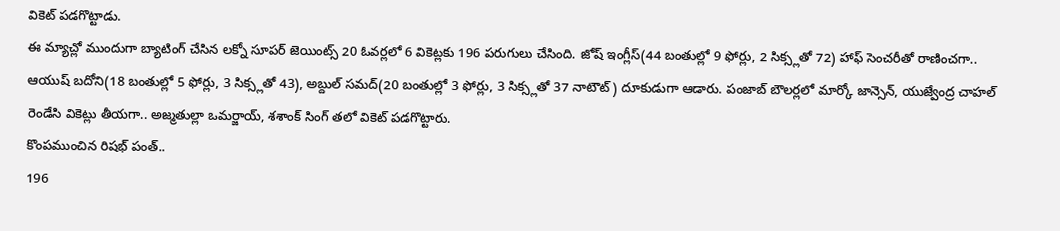వికెట్ పడగొట్టాడు.
ఈ మ్యాచ్లో ముందుగా బ్యాటింగ్ చేసిన లక్నో సూపర్ జెయింట్స్ 20 ఓవర్లలో 6 వికెట్లకు 196 పరుగులు చేసింది. జోష్ ఇంగ్లీస్(44 బంతుల్లో 9 ఫోర్లు, 2 సిక్స్లతో 72) హాఫ్ సెంచరీతో రాణించగా.. ఆయుష్ బదోని(18 బంతుల్లో 5 ఫోర్లు, 3 సిక్స్లతో 43), అబ్దుల్ సమద్(20 బంతుల్లో 3 ఫోర్లు, 3 సిక్స్లతో 37 నాటౌట్) దూకుడుగా ఆడారు. పంజాబ్ బౌలర్లలో మార్కో జాన్సెన్, యుజ్వేంద్ర చాహల్ రెండేసి వికెట్లు తీయగా.. అజ్మతుల్లా ఒమర్జాయ్, శశాంక్ సింగ్ తలో వికెట్ పడగొట్టారు.
కొంపముంచిన రిషభ్ పంత్..
196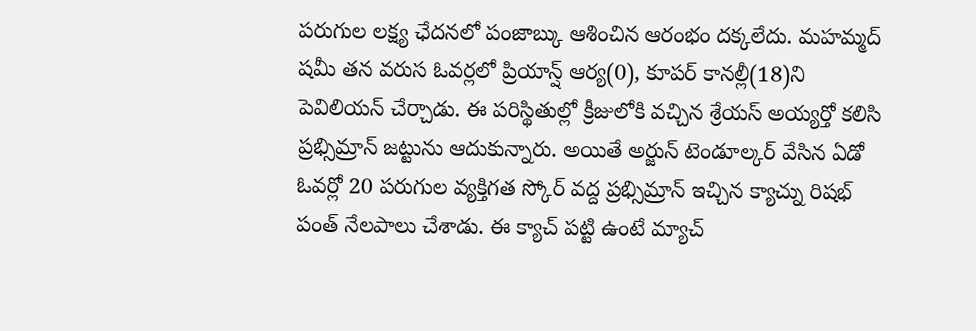పరుగుల లక్ష్య ఛేదనలో పంజాబ్కు ఆశించిన ఆరంభం దక్కలేదు. మహమ్మద్ షమీ తన వరుస ఓవర్లలో ప్రియాన్ష్ ఆర్య(0), కూపర్ కానల్లీ(18)ని పెవిలియన్ చేర్చాడు. ఈ పరిస్థితుల్లో క్రీజులోకి వచ్చిన శ్రేయస్ అయ్యర్తో కలిసి ప్రభ్సిమ్రాన్ జట్టును ఆదుకున్నారు. అయితే అర్జున్ టెండూల్కర్ వేసిన ఏడో ఓవర్లో 20 పరుగుల వ్యక్తిగత స్కోర్ వద్ద ప్రభ్సిమ్రాన్ ఇచ్చిన క్యాచ్ను రిషభ్ పంత్ నేలపాలు చేశాడు. ఈ క్యాచ్ పట్టి ఉంటే మ్యాచ్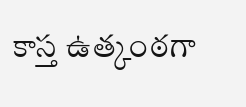కాస్త ఉత్కంఠగా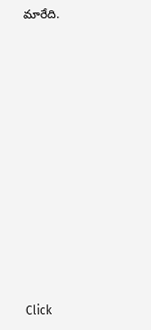మారేది.












Click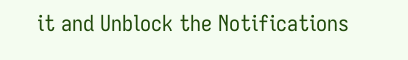it and Unblock the Notifications